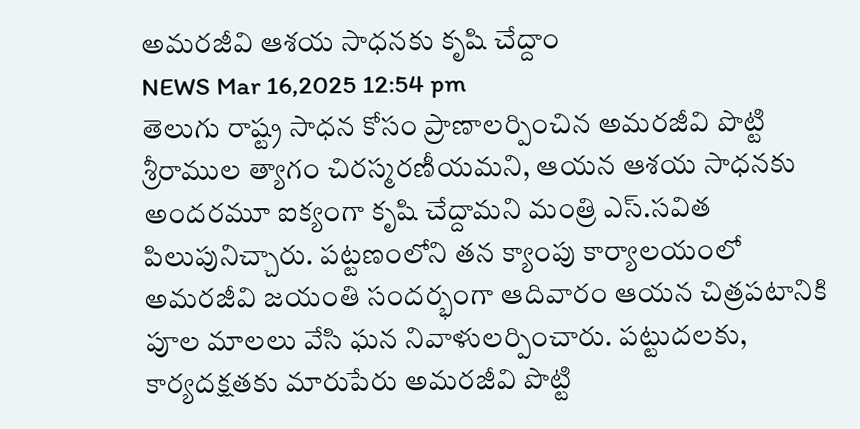అమరజీవి ఆశయ సాధనకు కృషి చేద్దాం
NEWS Mar 16,2025 12:54 pm
తెలుగు రాష్ట్ర సాధన కోసం ప్రాణాలర్పించిన అమరజీవి పొట్టి శ్రీరాముల త్యాగం చిరస్మరణీయమని, ఆయన ఆశయ సాధనకు అందరమూ ఐక్యంగా కృషి చేద్దామని మంత్రి ఎస్.సవిత పిలుపునిచ్చారు. పట్టణంలోని తన క్యాంపు కార్యాలయంలో అమరజీవి జయంతి సందర్భంగా ఆదివారం ఆయన చిత్రపటానికి పూల మాలలు వేసి ఘన నివాళులర్పించారు. పట్టుదలకు, కార్యదక్షతకు మారుపేరు అమరజీవి పొట్టి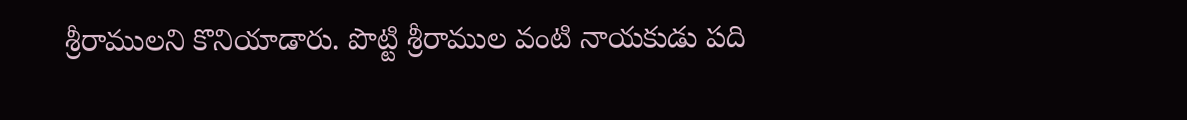శ్రీరాములని కొనియాడారు. పొట్టి శ్రీరాముల వంటి నాయకుడు పది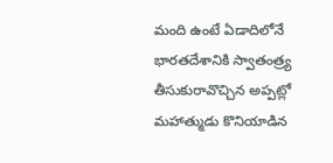మంది ఉంటే ఏడాదిలోనే భారతదేశానికి స్వాతంత్ర్య తీసుకురావొచ్చిన అప్పట్లో మహాత్ముడు కొనియాడిన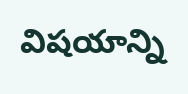విషయాన్ని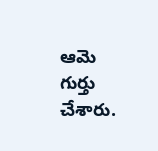ఆమె గుర్తు చేశారు.